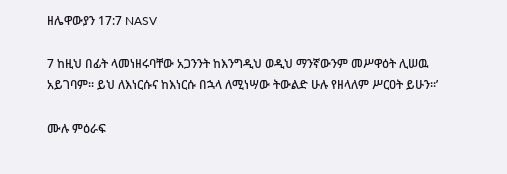ዘሌዋውያን 17:7 NASV

7 ከዚህ በፊት ላመነዘሩባቸው አጋንንት ከእንግዲህ ወዲህ ማንኛውንም መሥዋዕት ሊሠዉ አይገባም። ይህ ለእነርሱና ከእነርሱ በኋላ ለሚነሣው ትውልድ ሁሉ የዘላለም ሥርዐት ይሁን።’

ሙሉ ምዕራፍ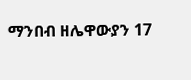ማንበብ ዘሌዋውያን 17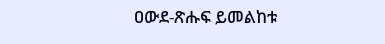ዐውደ-ጽሑፍ ይመልከቱ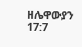ዘሌዋውያን 17:7